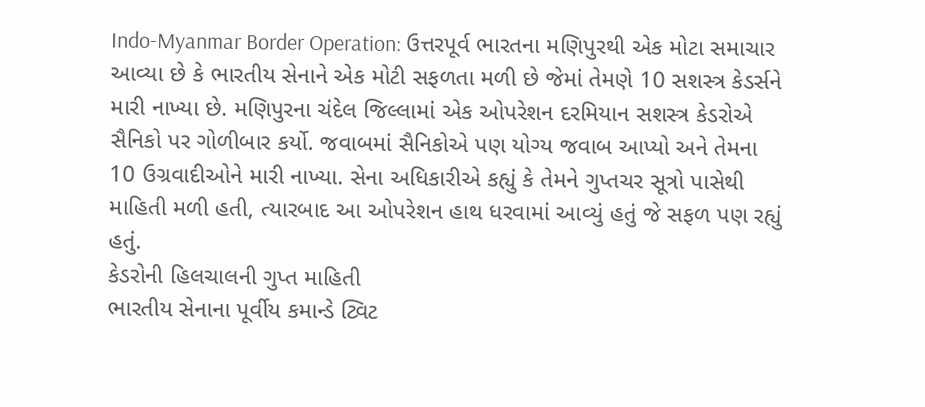Indo-Myanmar Border Operation: ઉત્તરપૂર્વ ભારતના મણિપુરથી એક મોટા સમાચાર આવ્યા છે કે ભારતીય સેનાને એક મોટી સફળતા મળી છે જેમાં તેમણે 10 સશસ્ત્ર કેડર્સને મારી નાખ્યા છે. મણિપુરના ચંદેલ જિલ્લામાં એક ઓપરેશન દરમિયાન સશસ્ત્ર કેડરોએ સૈનિકો પર ગોળીબાર કર્યો. જવાબમાં સૈનિકોએ પણ યોગ્ય જવાબ આપ્યો અને તેમના 10 ઉગ્રવાદીઓને મારી નાખ્યા. સેના અધિકારીએ કહ્યું કે તેમને ગુપ્તચર સૂત્રો પાસેથી માહિતી મળી હતી, ત્યારબાદ આ ઓપરેશન હાથ ધરવામાં આવ્યું હતું જે સફળ પણ રહ્યું હતું.
કેડરોની હિલચાલની ગુપ્ત માહિતી
ભારતીય સેનાના પૂર્વીય કમાન્ડે ટ્વિટ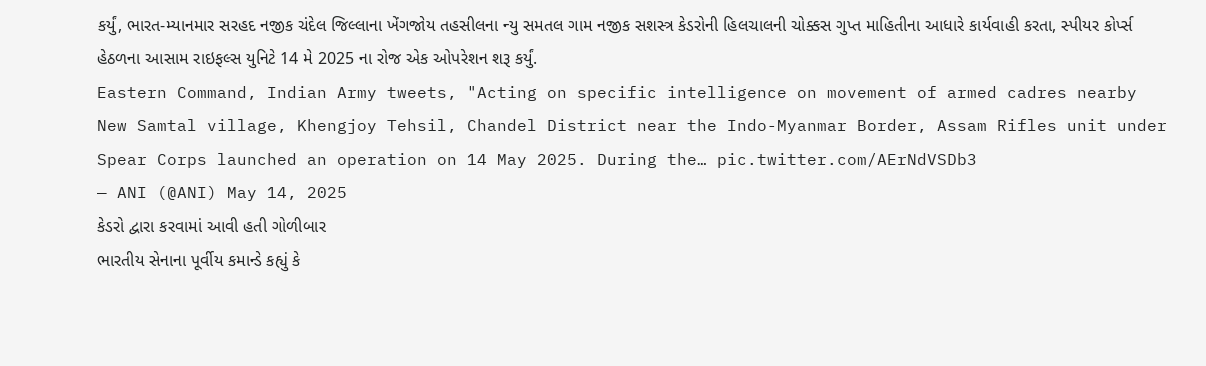કર્યું, ભારત-મ્યાનમાર સરહદ નજીક ચંદેલ જિલ્લાના ખેંગજોય તહસીલના ન્યુ સમતલ ગામ નજીક સશસ્ત્ર કેડરોની હિલચાલની ચોક્કસ ગુપ્ત માહિતીના આધારે કાર્યવાહી કરતા, સ્પીયર કોર્પ્સ હેઠળના આસામ રાઇફલ્સ યુનિટે 14 મે 2025 ના રોજ એક ઓપરેશન શરૂ કર્યું.
Eastern Command, Indian Army tweets, "Acting on specific intelligence on movement of armed cadres nearby New Samtal village, Khengjoy Tehsil, Chandel District near the Indo-Myanmar Border, Assam Rifles unit under Spear Corps launched an operation on 14 May 2025. During the… pic.twitter.com/AErNdVSDb3
— ANI (@ANI) May 14, 2025
કેડરો દ્વારા કરવામાં આવી હતી ગોળીબાર
ભારતીય સેનાના પૂર્વીય કમાન્ડે કહ્યું કે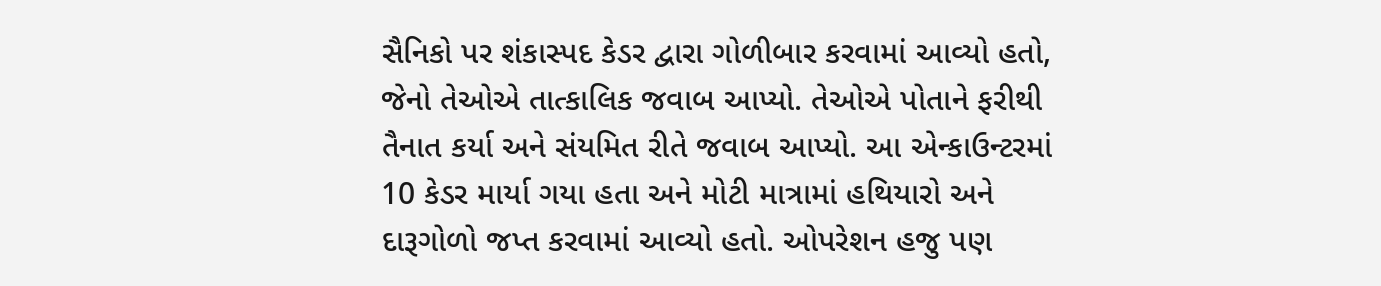સૈનિકો પર શંકાસ્પદ કેડર દ્વારા ગોળીબાર કરવામાં આવ્યો હતો, જેનો તેઓએ તાત્કાલિક જવાબ આપ્યો. તેઓએ પોતાને ફરીથી તૈનાત કર્યા અને સંયમિત રીતે જવાબ આપ્યો. આ એન્કાઉન્ટરમાં 10 કેડર માર્યા ગયા હતા અને મોટી માત્રામાં હથિયારો અને દારૂગોળો જપ્ત કરવામાં આવ્યો હતો. ઓપરેશન હજુ પણ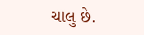ચાલુ છે.